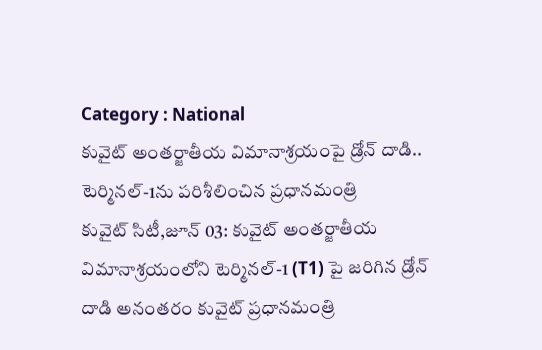Category : National
కువైట్ అంతర్జాతీయ విమానాశ్రయంపై డ్రోన్ దాడి.. టెర్మినల్-1ను పరిశీలించిన ప్రధానమంత్రి
కువైట్ సిటీ,జూన్ 03: కువైట్ అంతర్జాతీయ విమానాశ్రయంలోని టెర్మినల్-1 (T1) పై జరిగిన డ్రోన్ దాడి అనంతరం కువైట్ ప్రధానమంత్రి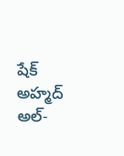షేక్ అహ్మద్ అల్-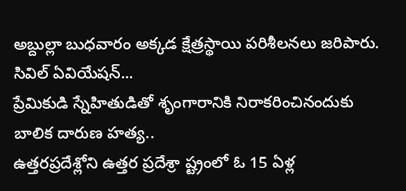అబ్దుల్లా బుధవారం అక్కడ క్షేత్రస్థాయి పరిశీలనలు జరిపారు. సివిల్ ఏవియేషన్...
ప్రేమికుడి స్నేహితుడితో శృంగారానికి నిరాకరించినందుకు బాలిక దారుణ హత్య..
ఉత్తరప్రదేశ్లోని ఉత్తర ప్రదేశ్రా ష్ట్రంలో ఓ 15 ఏళ్ల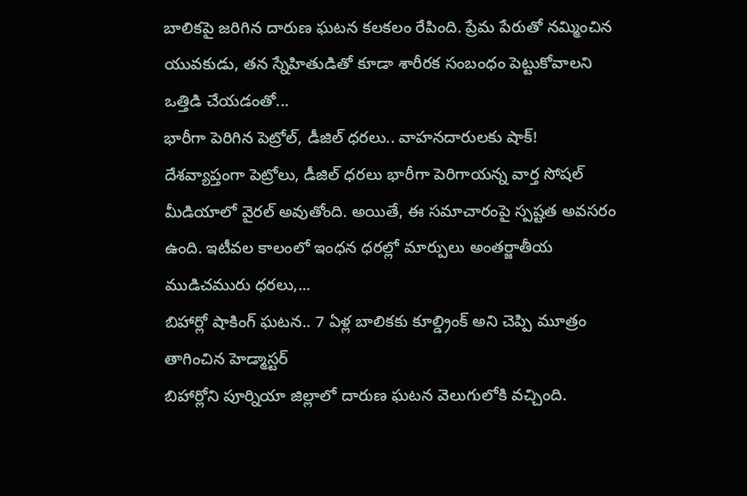బాలికపై జరిగిన దారుణ ఘటన కలకలం రేపింది. ప్రేమ పేరుతో నమ్మించిన యువకుడు, తన స్నేహితుడితో కూడా శారీరక సంబంధం పెట్టుకోవాలని ఒత్తిడి చేయడంతో...
భారీగా పెరిగిన పెట్రోల్, డీజిల్ ధరలు.. వాహనదారులకు షాక్!
దేశవ్యాప్తంగా పెట్రోలు, డీజిల్ ధరలు భారీగా పెరిగాయన్న వార్త సోషల్ మీడియాలో వైరల్ అవుతోంది. అయితే, ఈ సమాచారంపై స్పష్టత అవసరం ఉంది. ఇటీవల కాలంలో ఇంధన ధరల్లో మార్పులు అంతర్జాతీయ ముడిచమురు ధరలు,...
బిహార్లో షాకింగ్ ఘటన.. 7 ఏళ్ల బాలికకు కూల్డ్రింక్ అని చెప్పి మూత్రం తాగించిన హెడ్మాస్టర్
బిహార్లోని పూర్నియా జిల్లాలో దారుణ ఘటన వెలుగులోకి వచ్చింది.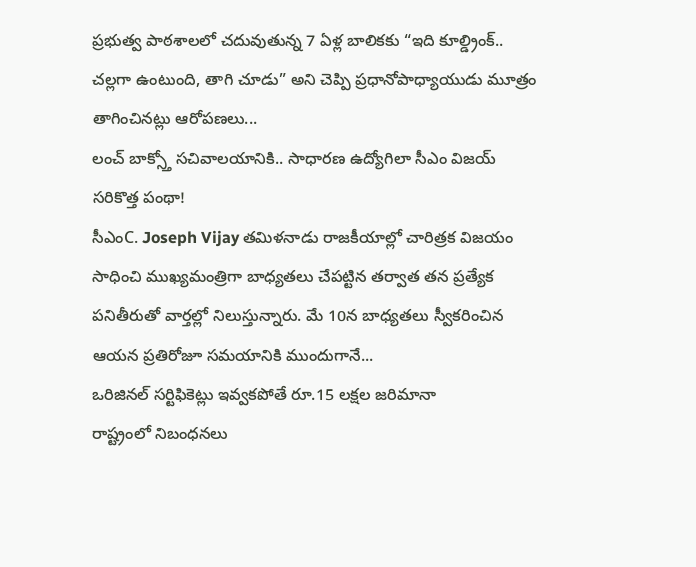ప్రభుత్వ పాఠశాలలో చదువుతున్న 7 ఏళ్ల బాలికకు “ఇది కూల్డ్రింక్.. చల్లగా ఉంటుంది, తాగి చూడు” అని చెప్పి ప్రధానోపాధ్యాయుడు మూత్రం తాగించినట్లు ఆరోపణలు...
లంచ్ బాక్స్తో సచివాలయానికి.. సాధారణ ఉద్యోగిలా సీఎం విజయ్ సరికొత్త పంథా!
సీఎంC. Joseph Vijay తమిళనాడు రాజకీయాల్లో చారిత్రక విజయం సాధించి ముఖ్యమంత్రిగా బాధ్యతలు చేపట్టిన తర్వాత తన ప్రత్యేక పనితీరుతో వార్తల్లో నిలుస్తున్నారు. మే 10న బాధ్యతలు స్వీకరించిన ఆయన ప్రతిరోజూ సమయానికి ముందుగానే...
ఒరిజినల్ సర్టిఫికెట్లు ఇవ్వకపోతే రూ.15 లక్షల జరిమానా
రాష్ట్రంలో నిబంధనలు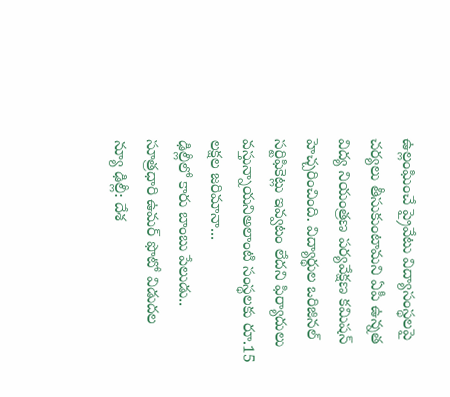ఉల్లంఘించే ప్రైవేటు విద్యాసంస్థలపై చర్యలు తీసుకుంటామని ఏపీ ఉన్నత విద్య నియంత్రణ పర్యవేక్షణ కమిషన్ హెచ్చరించింది. విద్యార్థుల ఒరిజినల్ సర్టిఫికెట్లు ఇవ్వటం లేదని ఫిర్యాదులు వస్తున్నాయనిఅలాంటి సంస్థలకు రూ.15 లక్షల జరిమానా...
ఢిల్లీలో కారు బాంబు పేలుడు.. సూత్రధారి ఉమర్ ఫొటో విడుదల
న్యూ ఢిల్లీ: దేశ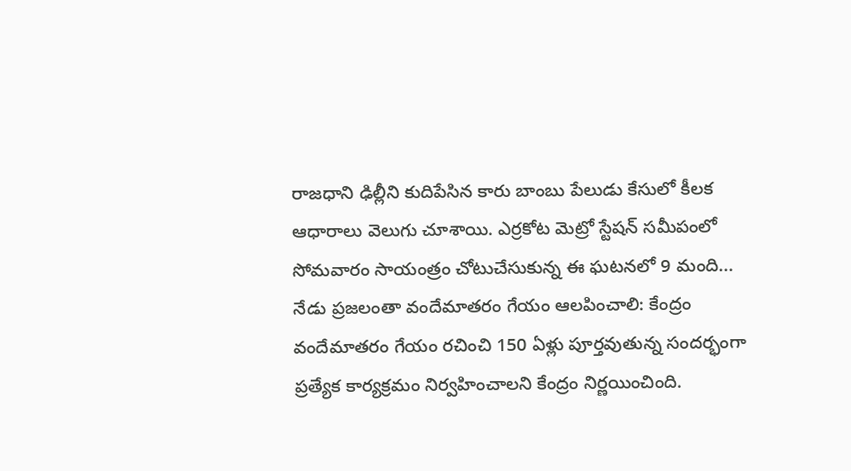రాజధాని ఢిల్లీని కుదిపేసిన కారు బాంబు పేలుడు కేసులో కీలక ఆధారాలు వెలుగు చూశాయి. ఎర్రకోట మెట్రో స్టేషన్ సమీపంలో సోమవారం సాయంత్రం చోటుచేసుకున్న ఈ ఘటనలో 9 మంది...
నేడు ప్రజలంతా వందేమాతరం గేయం ఆలపించాలి: కేంద్రం
వందేమాతరం గేయం రచించి 150 ఏళ్లు పూర్తవుతున్న సందర్భంగా ప్రత్యేక కార్యక్రమం నిర్వహించాలని కేంద్రం నిర్ణయించింది.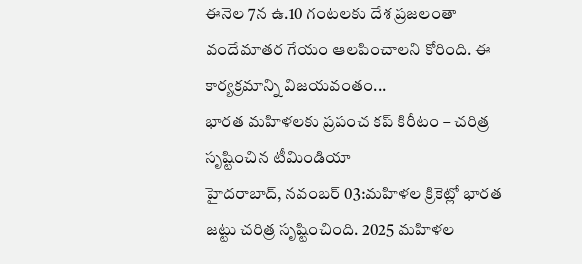ఈనెల 7న ఉ.10 గంటలకు దేశ ప్రజలంతా వందేమాతర గేయం ఆలపించాలని కోరింది. ఈ కార్యక్రమాన్ని విజయవంతం...
భారత మహిళలకు ప్రపంచ కప్ కిరీటం – చరిత్ర సృష్టించిన టీమిండియా
హైదరాబాద్, నవంబర్ 03:మహిళల క్రికెట్లో భారత జట్టు చరిత్ర సృష్టించింది. 2025 మహిళల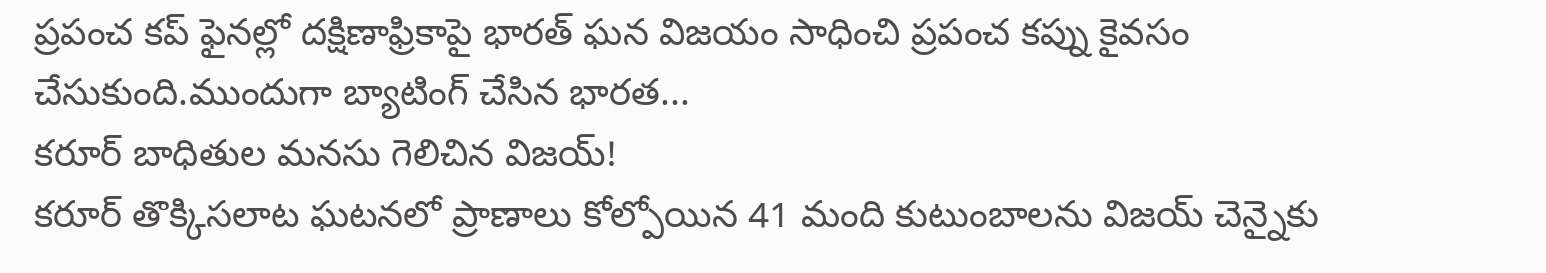ప్రపంచ కప్ ఫైనల్లో దక్షిణాఫ్రికాపై భారత్ ఘన విజయం సాధించి ప్రపంచ కప్ను కైవసం చేసుకుంది.ముందుగా బ్యాటింగ్ చేసిన భారత...
కరూర్ బాధితుల మనసు గెలిచిన విజయ్!
కరూర్ తొక్కిసలాట ఘటనలో ప్రాణాలు కోల్పోయిన 41 మంది కుటుంబాలను విజయ్ చెన్నైకు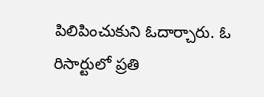పిలిపించుకుని ఓదార్చారు. ఓ రిసార్టులో ప్రతి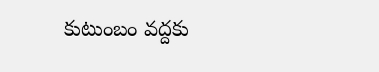కుటుంబం వద్దకు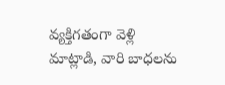వ్యక్తిగతంగా వెళ్లి మాట్లాడి, వారి బాధలను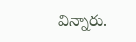విన్నారు.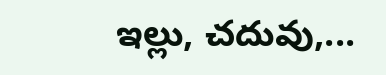ఇల్లు, చదువు,...